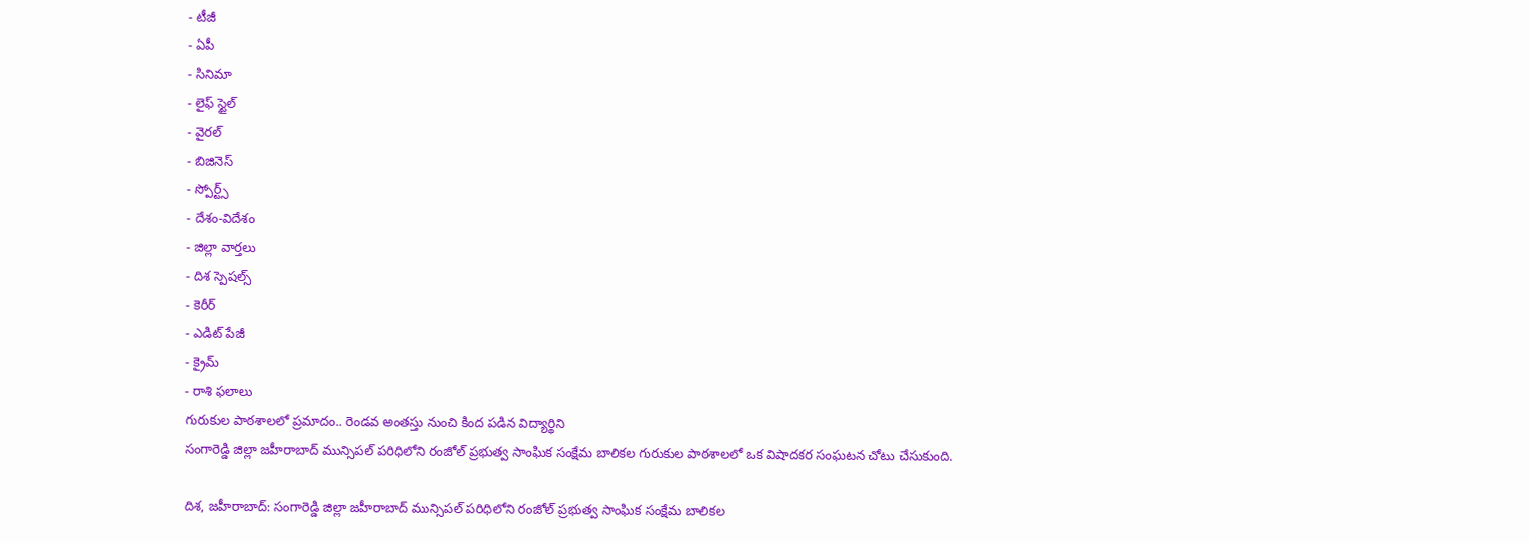- టీజీ
- ఏపీ
- సినిమా
- లైఫ్ స్టైల్
- వైరల్
- బిజినెస్
- స్పోర్ట్స్
- దేశం-విదేశం
- జిల్లా వార్తలు
- దిశ స్పెషల్స్
- కెరీర్
- ఎడిట్ పేజీ
- క్రైమ్
- రాశి ఫలాలు
గురుకుల పాఠశాలలో ప్రమాదం.. రెండవ అంతస్తు నుంచి కింద పడిన విద్యార్థిని
సంగారెడ్డి జిల్లా జహీరాబాద్ మున్సిపల్ పరిధిలోని రంజోల్ ప్రభుత్వ సాంఘిక సంక్షేమ బాలికల గురుకుల పాఠశాలలో ఒక విషాదకర సంఘటన చోటు చేసుకుంది.

దిశ, జహీరాబాద్: సంగారెడ్డి జిల్లా జహీరాబాద్ మున్సిపల్ పరిధిలోని రంజోల్ ప్రభుత్వ సాంఘిక సంక్షేమ బాలికల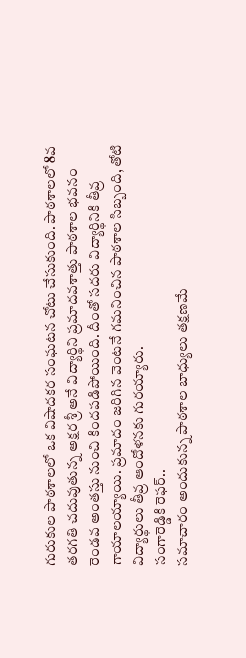గురుకుల పాఠశాలలో ఒక విషాదకర సంఘటన చోటు చేసుకుంది. పాఠశాలలో 8వ తరగతి చదువుతున్న అక్షర శ్రీ అనే విద్యార్థిని ప్రమాదవశాత్తు పాఠశాల భవనం రెండవ అంతస్తు నుంచి కిందపడిపోయింది. దీంతో సదరు విద్యార్థినికి తీవ్ర గాయాలయ్యాయి. ప్రమాదం జరిగిన వెంటనే గమనించిన పాఠశాల సిబ్బంది, తోటి విద్యార్థులు తీవ్ర ఆందోళనకు గురయ్యారు.
సంగారెడ్డికి రెఫర్..
సమాచారం అందుకున్న పాఠశాల బాధ్యులు తక్షణమే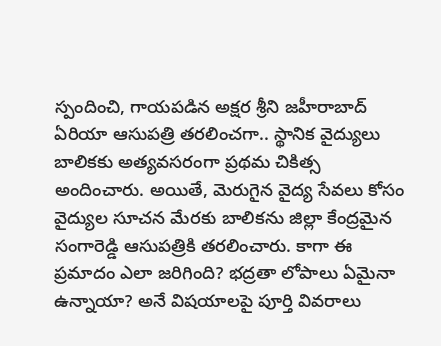స్పందించి, గాయపడిన అక్షర శ్రీని జహీరాబాద్ ఏరియా ఆసుపత్రి తరలించగా.. స్థానిక వైద్యులు బాలికకు అత్యవసరంగా ప్రథమ చికిత్స అందించారు. అయితే, మెరుగైన వైద్య సేవలు కోసం వైద్యుల సూచన మేరకు బాలికను జిల్లా కేంద్రమైన సంగారెడ్డి ఆసుపత్రికి తరలించారు. కాగా ఈ ప్రమాదం ఎలా జరిగింది? భద్రతా లోపాలు ఏమైనా ఉన్నాయా? అనే విషయాలపై పూర్తి వివరాలు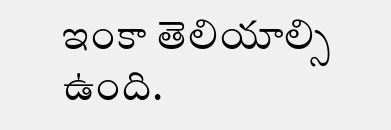ఇంకా తెలియాల్సి ఉంది.